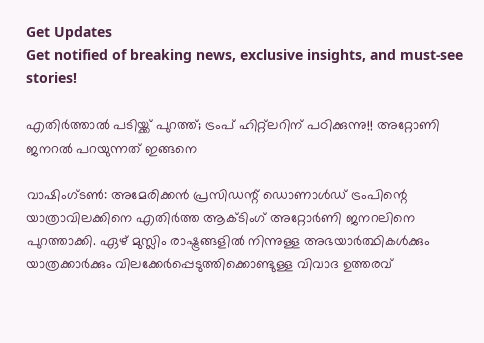Get Updates
Get notified of breaking news, exclusive insights, and must-see stories!

എതിര്‍ത്താല്‍ പടിയ്ക്ക് പുറത്ത്; ട്രംപ് ഹിറ്റ്‌ലറിന് പഠിക്കുന്നു!! അറ്റോണി ജനറല്‍ പറയുന്നത് ഇങ്ങനെ

വാഷിംഗ്ടണ്‍: അമേരിക്കന്‍ പ്രസിഡന്റ് ഡൊണാള്‍ഡ് ട്രംപിന്റെ യാത്രാവിലക്കിനെ എതിര്‍ത്ത ആക്ടിംഗ് അറ്റോര്‍ണി ജനറലിനെ പുറത്താക്കി. ഏഴ് മുസ്ലിം രാഷ്ട്രങ്ങളില്‍ നിന്നുള്ള അഭയാര്‍ത്ഥികള്‍ക്കും യാത്രക്കാര്‍ക്കും വിലക്കേര്‍പ്പെടുത്തിക്കൊണ്ടുള്ള വിവാദ ഉത്തരവ്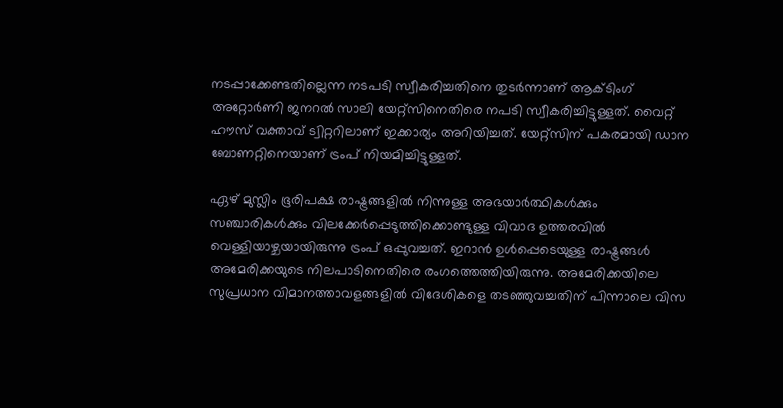നടപ്പാക്കേണ്ടതില്ലെന്ന നടപടി സ്വീകരിച്ചതിനെ തുടര്‍ന്നാണ് ആക്ടിംഗ് അറ്റോര്‍ണി ജനറല്‍ സാലി യേറ്റ്‌സിനെതിരെ നപടി സ്വീകരിച്ചിട്ടുള്ളത്. വൈറ്റ് ഹൗസ് വക്താവ് ട്വിറ്ററിലാണ് ഇക്കാര്യം അറിയിച്ചത്. യേറ്റ്‌സിന് പകരമായി ഡാന ബോണറ്റിനെയാണ് ട്രംപ് നിയമിച്ചിട്ടുള്ളത്.

ഏഴ് മുസ്ലിം ഭൂരിപക്ഷ രാഷ്ട്രങ്ങളില്‍ നിന്നുള്ള അഭയാര്‍ത്ഥികള്‍ക്കും സഞ്ചാരികള്‍ക്കും വിലക്കേര്‍പ്പെടുത്തിക്കൊണ്ടുള്ള വിവാദ ഉത്തരവില്‍ വെള്ളിയാഴ്ചയായിരുന്നു ട്രംപ് ഒപ്പുവച്ചത്. ഇറാന്‍ ഉള്‍പ്പെടെയുള്ള രാഷ്ട്രങ്ങള്‍ അമേരിക്കയുടെ നിലപാടിനെതിരെ രംഗത്തെത്തിയിരുന്നു. അമേരിക്കയിലെ സുപ്രധാന വിമാനത്താവളങ്ങളില്‍ വിദേശികളെ തടഞ്ഞുവച്ചതിന് പിന്നാലെ വിസ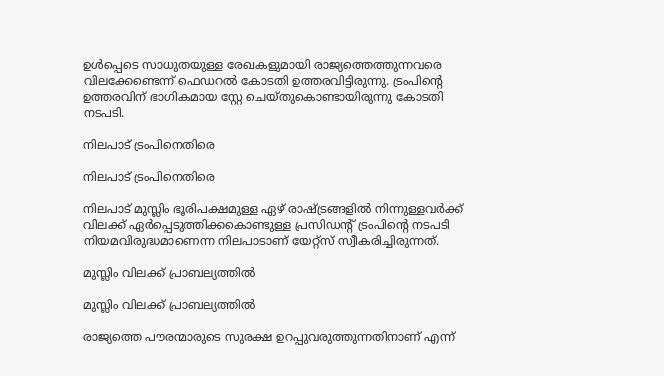ഉള്‍പ്പെടെ സാധുതയുള്ള രേഖകളുമായി രാജ്യത്തെത്തുന്നവരെ വിലക്കേണ്ടെന്ന് ഫെഡറല്‍ കോടതി ഉത്തരവിട്ടിരുന്നു. ട്രംപിന്റെ ഉത്തരവിന് ഭാഗികമായ സ്റ്റേ ചെയ്തുകൊണ്ടായിരുന്നു കോടതി നടപടി.

നിലപാട് ട്രംപിനെതിരെ

നിലപാട് ട്രംപിനെതിരെ

നിലപാട് മുസ്ലിം ഭൂരിപക്ഷമുള്ള ഏഴ് രാഷ്ട്രങ്ങളില്‍ നിന്നുള്ളവര്‍ക്ക് വിലക്ക് ഏര്‍പ്പെടുത്തിക്കകൊണ്ടുള്ള പ്രസിഡന്റ് ട്രംപിന്റെ നടപടി നിയമവിരുദ്ധമാണെന്ന നിലപാടാണ് യേറ്റ്‌സ് സ്വീകരിച്ചിരുന്നത്.

മുസ്ലിം വിലക്ക് പ്രാബല്യത്തില്‍

മുസ്ലിം വിലക്ക് പ്രാബല്യത്തില്‍

രാജ്യത്തെ പൗരന്മാരുടെ സുരക്ഷ ഉറപ്പുവരുത്തുന്നതിനാണ് എന്ന്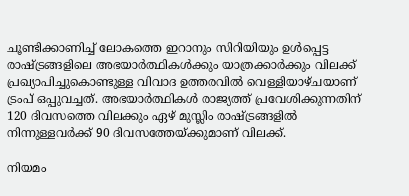ചൂണ്ടിക്കാണിച്ച് ലോകത്തെ ഇറാനും സിറിയിയും ഉള്‍പ്പെട്ട രാഷ്ട്രങ്ങളിലെ അഭയാര്‍ത്ഥികള്‍ക്കും യാത്രക്കാര്‍ക്കും വിലക്ക് പ്രഖ്യാപിച്ചുകൊണ്ടുള്ള വിവാദ ഉത്തരവില്‍ വെള്ളിയാഴ്ചയാണ് ട്രംപ് ഒപ്പുവച്ചത്. അഭയാര്‍ത്ഥികള്‍ രാജ്യത്ത് പ്രവേശിക്കുന്നതിന് 120 ദിവസത്തെ വിലക്കും ഏഴ് മുസ്ലിം രാഷ്ട്രങ്ങളില്‍ നിന്നുള്ളവര്‍ക്ക് 90 ദിവസത്തേയ്ക്കുമാണ് വിലക്ക്.

നിയമം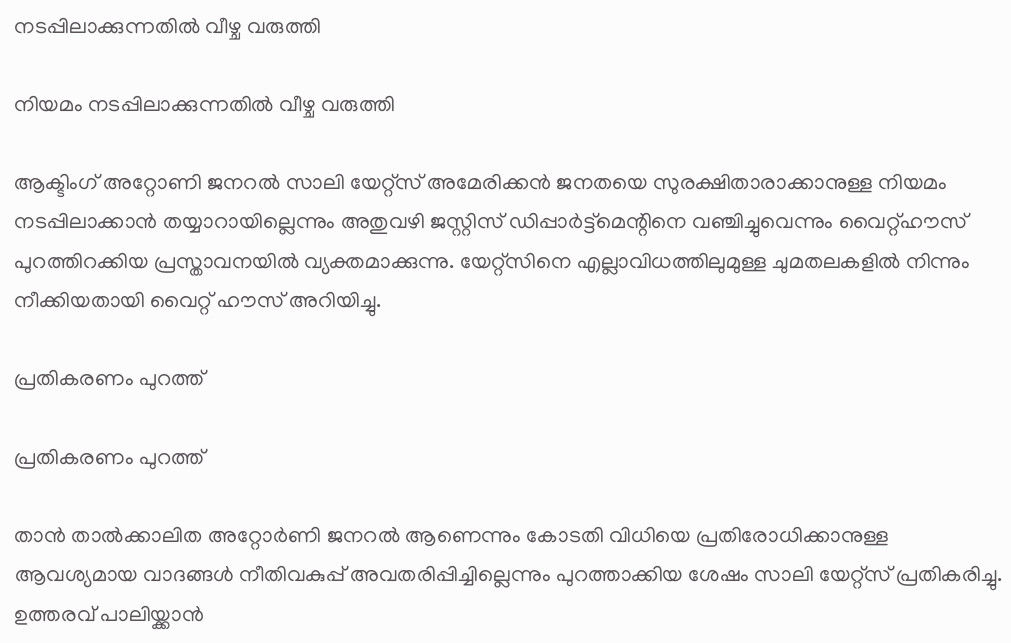നടപ്പിലാക്കുന്നതില്‍ വീഴ്ച വരുത്തി

നിയമം നടപ്പിലാക്കുന്നതില്‍ വീഴ്ച വരുത്തി

ആക്ടിംഗ് അറ്റോണി ജനറല്‍ സാലി യേറ്റ്‌സ് അമേരിക്കന്‍ ജനതയെ സുരക്ഷിതാരാക്കാനുള്ള നിയമം നടപ്പിലാക്കാന്‍ തയ്യാറായില്ലെന്നും അതുവഴി ജസ്റ്റിസ് ഡിപ്പാര്‍ട്ട്‌മെന്റിനെ വഞ്ചിച്ചുവെന്നും വൈറ്റ്ഹൗസ് പുറത്തിറക്കിയ പ്രസ്താവനയില്‍ വ്യക്തമാക്കുന്നു. യേറ്റ്‌സിനെ എല്ലാവിധത്തിലുമുള്ള ചുമതലകളില്‍ നിന്നും നീക്കിയതായി വൈറ്റ് ഹൗസ് അറിയിച്ചു.

പ്രതികരണം പുറത്ത്

പ്രതികരണം പുറത്ത്

താന്‍ താല്‍ക്കാലിത അറ്റോര്‍ണി ജനറല്‍ ആണെന്നും കോടതി വിധിയെ പ്രതിരോധിക്കാനുള്ള ആവശ്യമായ വാദങ്ങള്‍ നീതിവകുപ്പ് അവതരിപ്പിച്ചില്ലെന്നും പുറത്താക്കിയ ശേഷം സാലി യേറ്റ്‌സ് പ്രതികരിച്ചു. ഉത്തരവ് പാലിയ്ക്കാന്‍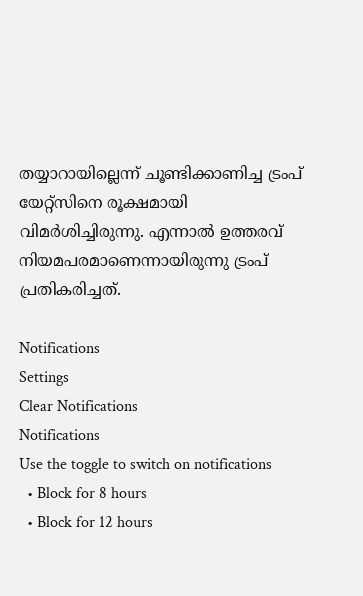തയ്യാറായില്ലെന്ന് ചൂണ്ടിക്കാണിച്ച ട്രംപ് യേറ്റ്‌സിനെ രൂക്ഷമായി വിമര്‍ശിച്ചിരുന്നു. എന്നാല്‍ ഉത്തരവ് നിയമപരമാണെന്നായിരുന്നു ട്രംപ് പ്രതികരിച്ചത്.

Notifications
Settings
Clear Notifications
Notifications
Use the toggle to switch on notifications
  • Block for 8 hours
  • Block for 12 hours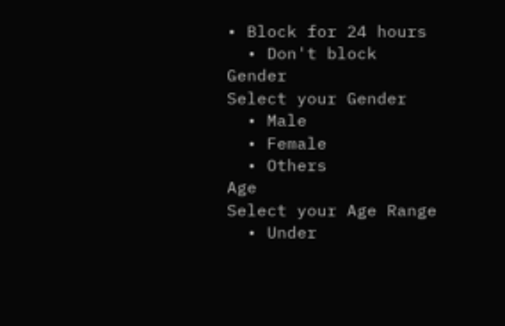• Block for 24 hours
  • Don't block
Gender
Select your Gender
  • Male
  • Female
  • Others
Age
Select your Age Range
  • Under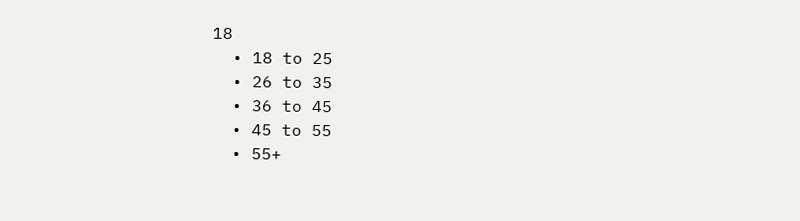18
  • 18 to 25
  • 26 to 35
  • 36 to 45
  • 45 to 55
  • 55+